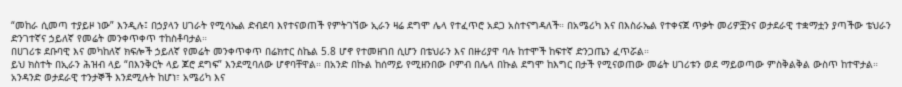“መከራ ሲመጣ ተያይዞ ነው” እንዲሉ፤ በኃያላን ሀገራት የሚሳኤል ድብደባ እየተናወጠች የምትገኘው ኢራን ዛሬ ደግሞ ሌላ የተፈጥሮ አደጋ አስተናግዳለች። በአሜሪካ እና በእስራኤል የተቀናጀ ጥቃት መሪዎቿንና ወታደራዊ ተቋማቷን ያጣችው ቴህራን ድንገተኛና ኃይለኛ የመሬት መንቀጥቀጥ ተከስቶባታል።
በሀገሪቱ ደቡባዊ እና መካከለኛ ክፍሎች ኃይለኛ የመሬት መንቀጥቀጥ በሬክተር ስኬል 5.8 ሆኖ የተመዘገበ ሲሆን በቴህራን እና በዙሪያዋ ባሉ ከተሞች ከፍተኛ ድንጋጤን ፈጥሯል።
ይህ ክስተት በኢራን ሕዝብ ላይ “በእንቅርት ላይ ጆሮ ደግፍ” እንደሚባለው ሆኖባቸዋል። በአንድ በኩል ከሰማይ የሚዘንበው ቦምብ በሌላ በኩል ደግሞ ከእግር በታች የሚናወጠው መሬት ሀገሪቱን ወደ ማይወጣው ምስቅልቅል ውስጥ ከተዋታል።
አንዳንድ ወታደራዊ ተንታኞች እንደሚሉት ከሆነ፣ አሜሪካ እና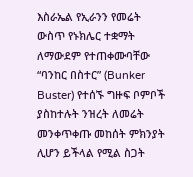እስራኤል የኢራንን የመሬት ውስጥ የኑክሌር ተቋማት ለማውደም የተጠቀሙባቸው “ባንከር በስተር” (Bunker Buster) የተሰኙ ግዙፍ ቦምቦች ያስከተሉት ንዝረት ለመሬት መንቀጥቀጡ መከሰት ምክንያት ሊሆን ይችላል የሚል ስጋት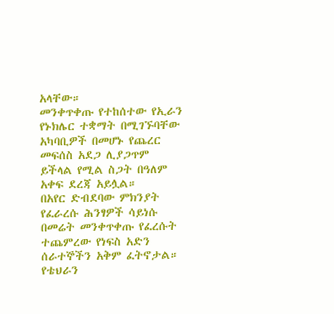አላቸው።
መንቀጥቀጡ የተከሰተው የኢራን የኑክሌር ተቋማት በሚገኙባቸው አካባቢዎች በመሆኑ የጨረር መፍሰስ አደጋ ሊያጋጥም ይችላል የሚል ስጋት በዓለም አቀፍ ደረጃ አይሏል።
በአየር ድብደባው ምክንያት የፈራረሱ ሕንፃዎች ሳይነሱ በመሬት መንቀጥቀጡ የፈረሱት ተጨምረው የነፍስ አድን ሰራተኞችን አቅም ፈትኖታል።
የቴህራን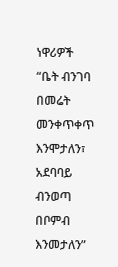ነዋሪዎች “ቤት ብንገባ በመሬት መንቀጥቀጥ እንሞታለን፣ አደባባይ ብንወጣ በቦምብ እንመታለን”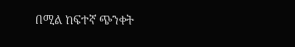በሚል ከፍተኛ ጭንቀት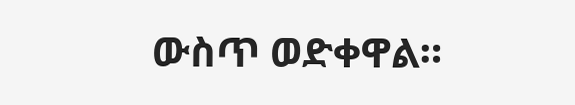ውስጥ ወድቀዋል።